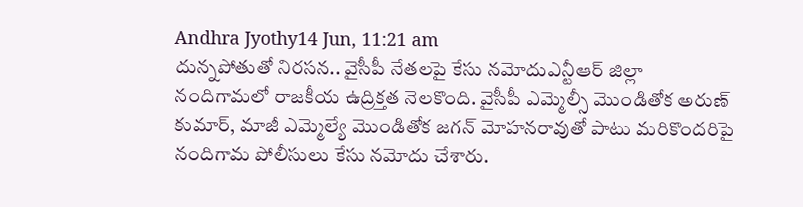Andhra Jyothy14 Jun, 11:21 am
దున్నపోతుతో నిరసన.. వైసీపీ నేతలపై కేసు నమోదుఎన్టీఆర్ జిల్లా నందిగామలో రాజకీయ ఉద్రిక్తత నెలకొంది. వైసీపీ ఎమ్మెల్సీ మొండితోక అరుణ్ కుమార్, మాజీ ఎమ్మెల్యే మొండితోక జగన్ మోహనరావుతో పాటు మరికొందరిపై నందిగామ పోలీసులు కేసు నమోదు చేశారు.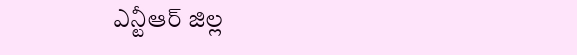ఎన్టీఆర్ జిల్ల